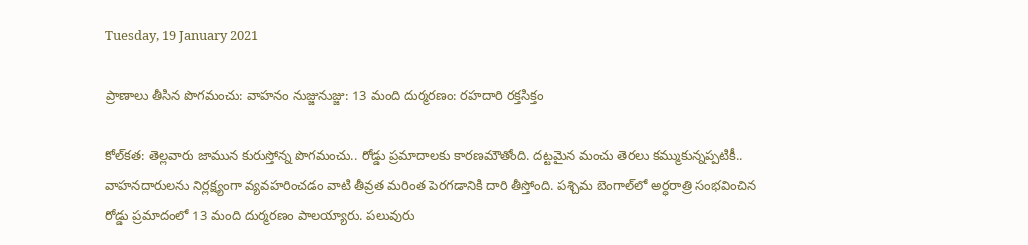Tuesday, 19 January 2021

ప్రాణాలు తీసిన పొగమంచు: వాహనం నుజ్జునుజ్జు: 13 మంది దుర్మరణం: రహదారి రక్తసిక్తం

కోల్‌కత: తెల్లవారు జామున కురుస్తోన్న పొగమంచు.. రోడ్డు ప్రమాదాలకు కారణమౌతోంది. దట్టమైన మంచు తెరలు కమ్ముకున్నప్పటికీ.. వాహనదారులను నిర్లక్ష్యంగా వ్యవహరించడం వాటి తీవ్రత మరింత పెరగడానికి దారి తీస్తోంది. పశ్చిమ బెంగాల్‌లో అర్ధరాత్రి సంభవించిన రోడ్డు ప్రమాదంలో 13 మంది దుర్మరణం పాలయ్యారు. పలువురు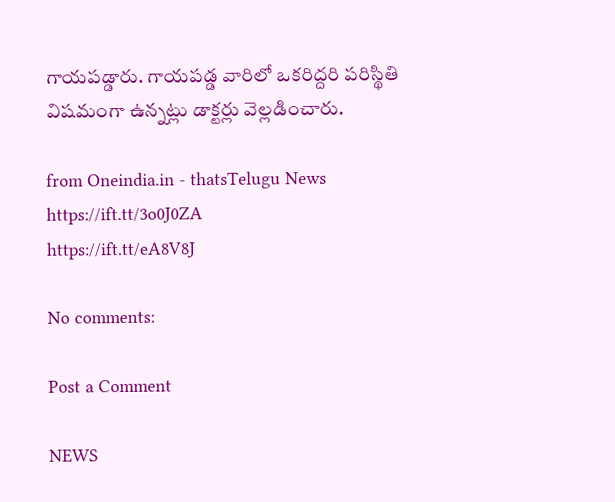గాయపడ్డారు. గాయపడ్డ వారిలో ఒకరిద్దరి పరిస్థితి విషమంగా ఉన్నట్లు డాక్టర్లు వెల్లడించారు.

from Oneindia.in - thatsTelugu News https://ift.tt/3o0J0ZA
https://ift.tt/eA8V8J

No comments:

Post a Comment

NEWS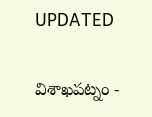UPDATED

విశాఖపట్నం -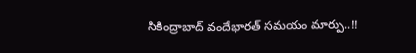సికింద్రాబాద్ వందేభారత్ సమయం మార్పు..!!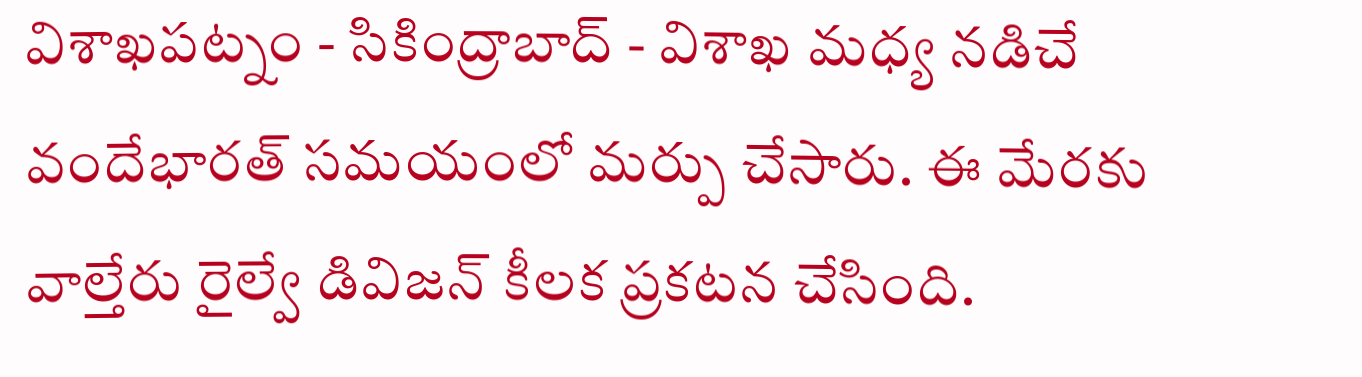విశాఖపట్నం - సికింద్రాబాద్ - విశాఖ మధ్య నడిచే వందేభారత్ సమయంలో మర్పు చేసారు. ఈ మేరకు వాల్తేరు రైల్వే డివిజన్ కీలక ప్రకటన చేసింది.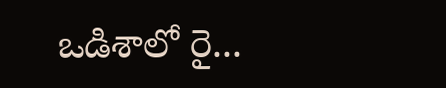ఒడిశాలో రై...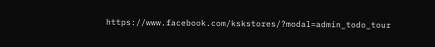https://www.facebook.com/kskstores/?modal=admin_todo_tour